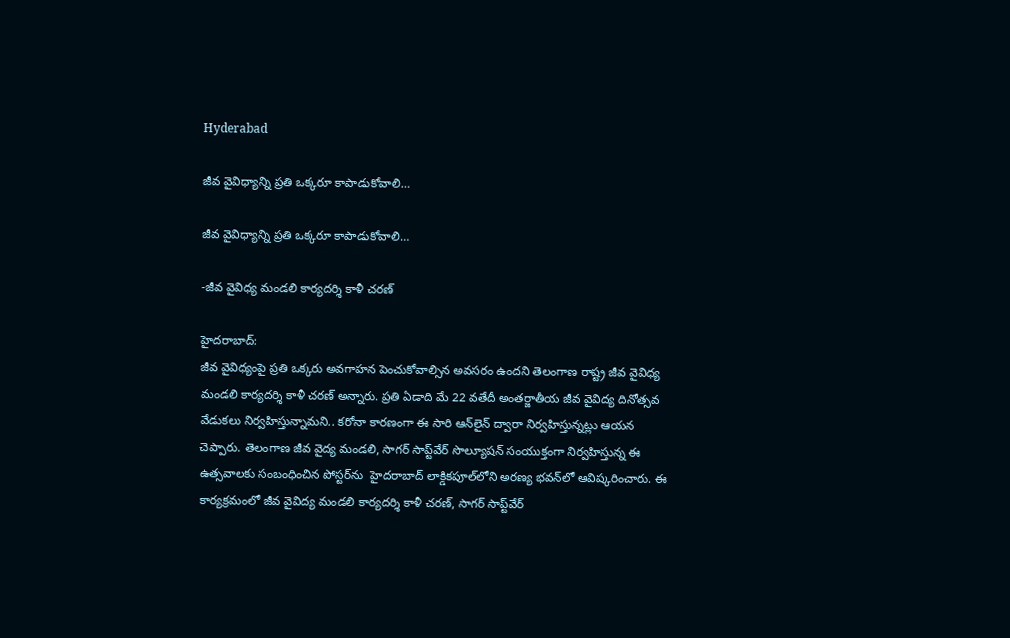Hyderabad

జీవ వైవిధ్యాన్ని ప్రతి ఒక్కరూ కాపాడుకోవాలి…

జీవ వైవిధ్యాన్ని ప్రతి ఒక్కరూ కాపాడుకోవాలి…

-జీవ వైవిధ్య మండలి కార్యదర్శి కాళీ చరణ్

హైదరాబాద్:
జీవ వైవిధ్యంపై ప్రతి ఒక్కరు అవగాహన పెంచుకోవాల్సిన అవసరం ఉందని తెలంగాణ రాష్ట్ర జీవ వైవిధ్య మండలి కార్యదర్శి కాళీ చరణ్‌ అన్నారు. ప్రతి ఏడాది మే 22 వతేదీ అంతర్జాతీయ జీవ వైవిద్య దినోత్సవ వేడుకలు నిర్వహిస్తున్నామని.. కరోనా కారణంగా ఈ సారి ఆన్‌లైన్‌ ద్వారా నిర్వహిస్తున్నట్లు ఆయన చెప్పారు. తెలంగాణ జీవ వైద్య మండలి, సాగర్‌ సాప్ట్‌వేర్‌ సొల్యూషన్‌ సంయుక్తంగా నిర్వహిస్తున్న ఈ ఉత్సవాలకు సంబంధించిన పోస్టర్‌ను  హైదరాబాద్ లాక్డికపూల్‌లోని అరణ్య భవన్‌లో ఆవిష్కరించారు. ఈ కార్యక్రమంలో జీవ వైవిద్య మండలి కార్యదర్శి కాళీ చరణ్‌, సాగర్‌ సాప్ట్‌వేర్‌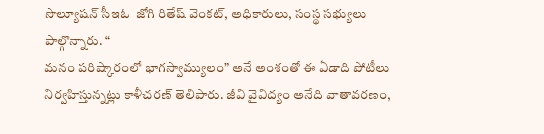సొల్యూషన్‌ సీఇఓ  జోగి రితేష్ వెంకట్, అధికారులు, సంస్థ సభ్యులు పాల్గొన్నారు. “
మనం పరిష్కారంలో భాగస్వామ్యులం” అనే అంశంతో ఈ ఏడాది పోటీలు నిర్వహిస్తున్నట్లు కాళీచరణ్‌ తెలిపారు. జీవి వైవిద్యం అనేది వాతావరణం,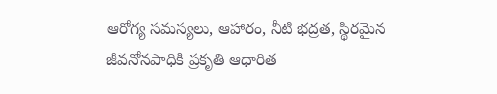ఆరోగ్య సమస్యలు, ఆహారం, నీటి భద్రత, స్థిరమైన జీవనోనపాధికి ప్రకృతి ఆధారిత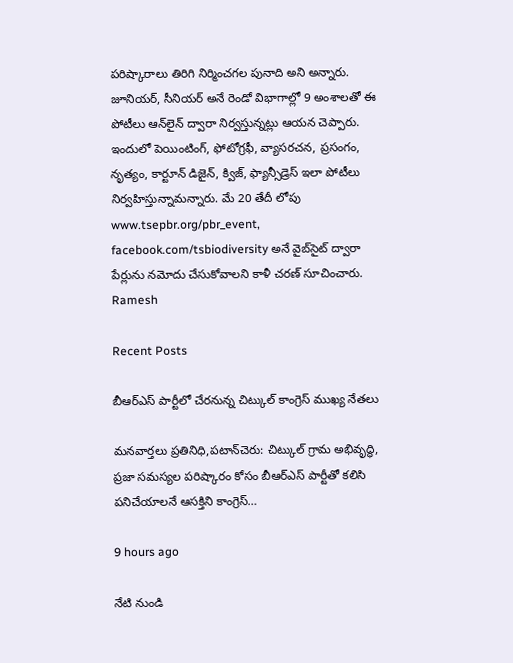పరిష్కారాలు తిరిగి నిర్మించగల పునాది అని అన్నారు. జూనియర్‌, సీనియర్‌ అనే రెండో విభాగాల్లో 9 అంశాలతో ఈ పోటీలు ఆన్‌లైన్‌ ద్వారా నిర్వస్తున్నట్లు ఆయన చెప్పారు. ఇందులో పెయింటింగ్‌, ఫోటోగ్రఫీ, వ్యాసరచన, ప్రసంగం, నృత్యం, కార్టూన్‌ డిజైన్‌, క్విజ్‌, ఫ్యాన్సీడ్రెస్‌ ఇలా పోటీలు నిర్వహిస్తున్నామన్నారు. మే 20 తేదీ లోపు www.tsepbr.org/pbr_event, facebook.com/tsbiodiversity అనే వైబ్‌సైట్‌ ద్వారా పేర్లును నమోదు చేసుకోవాలని కాళీ చరణ్ సూచించారు.
Ramesh

Recent Posts

బీఆర్ఎస్ పార్టీలో చేరనున్న చిట్కుల్ కాంగ్రెస్ ముఖ్య నేతలు

మనవార్తలు ప్రతినిధి,పటాన్‌చెరు: చిట్కుల్ గ్రామ అభివృద్ధి, ప్రజా సమస్యల పరిష్కారం కోసం బీఆర్ఎస్ పార్టీతో కలిసి పనిచేయాలనే ఆసక్తిని కాంగ్రెస్…

9 hours ago

నేటి నుండి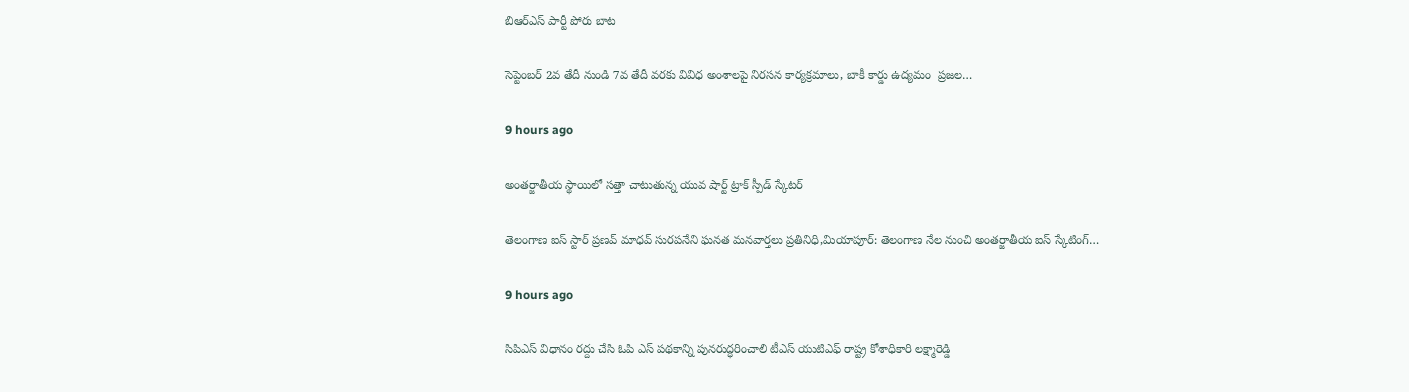బిఆర్ఎస్ పార్టీ పోరు బాట

సెప్టెంబర్ 2వ తేదీ నుండి 7వ తేదీ వరకు వివిధ అంశాలపై నిరసన కార్యక్రమాలు, బాకీ కార్డు ఉద్యమం  ప్రజల…

9 hours ago

అంతర్జాతీయ స్థాయిలో సత్తా చాటుతున్న యువ షార్ట్ ట్రాక్ స్పీడ్ స్కేటర్

తెలంగాణ ఐస్ స్టార్ ప్రణవ్ మాధవ్ సురపనేని ఘనత మనవార్తలు ప్రతినిధి,మియాపూర్: తెలంగాణ నేల నుంచి అంతర్జాతీయ ఐస్ స్కేటింగ్…

9 hours ago

సిపిఎస్ విధానం రద్దు చేసి ఓపి ఎస్ పథకాన్ని పునరుద్ధరించాలి టీఎస్ యుటిఎఫ్ రాష్ట్ర కోశాధికారి లక్ష్మారెడ్డి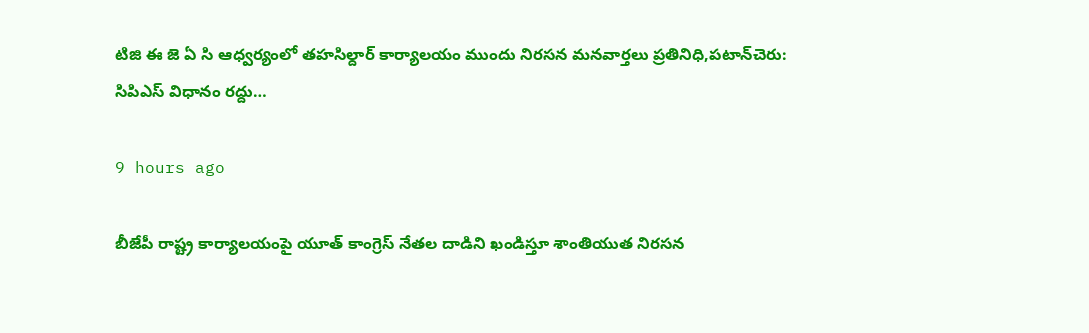టిజి ఈ జె ఏ సి ఆధ్వర్యంలో తహసిల్దార్ కార్యాలయం ముందు నిరసన మనవార్తలు ప్రతినిధి,పటాన్‌చెరు: సిపిఎస్ విధానం రద్దు…

9 hours ago

బీజేపీ రాష్ట్ర కార్యాలయంపై యూత్ కాంగ్రెస్ నేతల దాడిని ఖండిస్తూ శాంతియుత నిరసన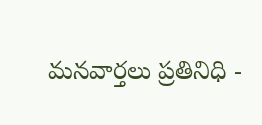మనవార్తలు ప్రతినిధి -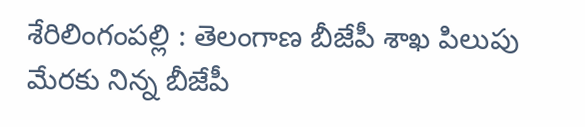శేరిలింగంపల్లి : తెలంగాణ బీజేపీ శాఖ పిలుపు మేరకు నిన్న బీజేపీ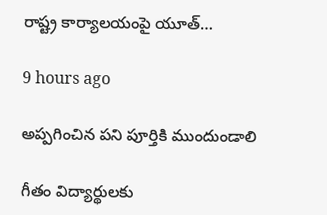రాష్ట్ర కార్యాలయంపై యూత్…

9 hours ago

అప్పగించిన పని పూర్తికి ముందుండాలి

గీతం విద్యార్థులకు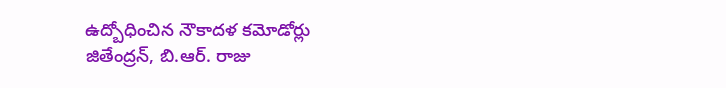ఉద్బోధించిన నౌకాదళ కమోడోర్లు జితేంద్రన్, బి.ఆర్. రాజు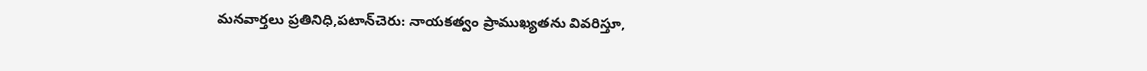మనవార్తలు ప్రతినిధి,పటాన్‌చెరు: నాయకత్వం ప్రాముఖ్యతను వివరిస్తూ,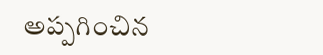అప్పగించిన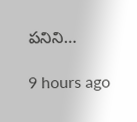పనిని…

9 hours ago